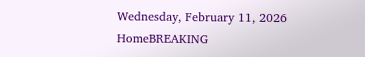Wednesday, February 11, 2026
HomeBREAKING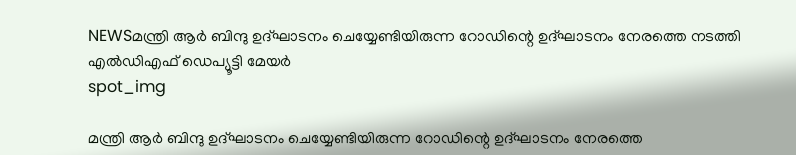NEWSമന്ത്രി ആര്‍ ബിന്ദു ഉദ്ഘാടനം ചെയ്യേണ്ടിയിരുന്ന റോഡിന്റെ ഉദ്ഘാടനം നേരത്തെ നടത്തി എല്‍ഡിഎഫ് ഡെപ്യൂട്ടി മേയര്‍
spot_img

മന്ത്രി ആര്‍ ബിന്ദു ഉദ്ഘാടനം ചെയ്യേണ്ടിയിരുന്ന റോഡിന്റെ ഉദ്ഘാടനം നേരത്തെ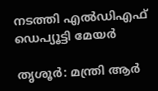നടത്തി എല്‍ഡിഎഫ് ഡെപ്യൂട്ടി മേയര്‍

തൃശൂര്‍: മന്ത്രി ആര്‍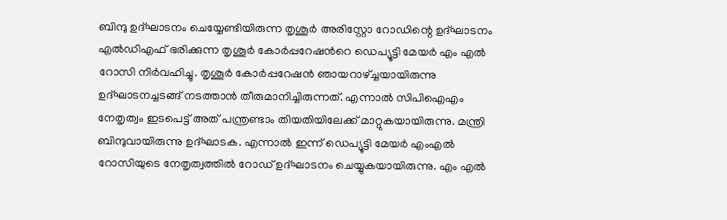ബിന്ദു ഉദ്ഘാടനം ചെയ്യേണ്ടിയിരുന്ന തൃശൂര്‍ അരിസ്റ്റോ റോഡിന്റെ ഉദ്ഘാടനം എല്‍ഡിഎഫ് ഭരിക്കുന്ന തൃശൂര്‍ കോര്‍പ്പറേഷന്‍റെ ഡെപ്യൂട്ടി മേയര്‍ എം എല്‍ റോസി നിര്‍വഹിച്ചു. തൃശൂര്‍ കോര്‍പ്പറേഷന്‍ ഞായറാഴ്ച്ചയായിരുന്നു ഉദ്ഘാടനച്ചടങ്ങ് നടത്താന്‍ തീരുമാനിച്ചിരുന്നത്. എന്നാല്‍ സിപിഐഎം നേതൃത്വം ഇടപെട്ട് അത് പന്ത്രണ്ടാം തിയതിയിലേക്ക് മാറ്റുകയായിരുന്നു. മന്ത്രി ബിന്ദുവായിരുന്നു ഉദ്ഘാടക. എന്നാല്‍ ഇന്ന് ഡെപ്യൂട്ടി മേയര്‍ എംഎല്‍ റോസിയുടെ നേതൃത്വത്തില്‍ റോഡ് ഉദ്ഘാടനം ചെയ്യുകയായിരുന്നു. എം എല്‍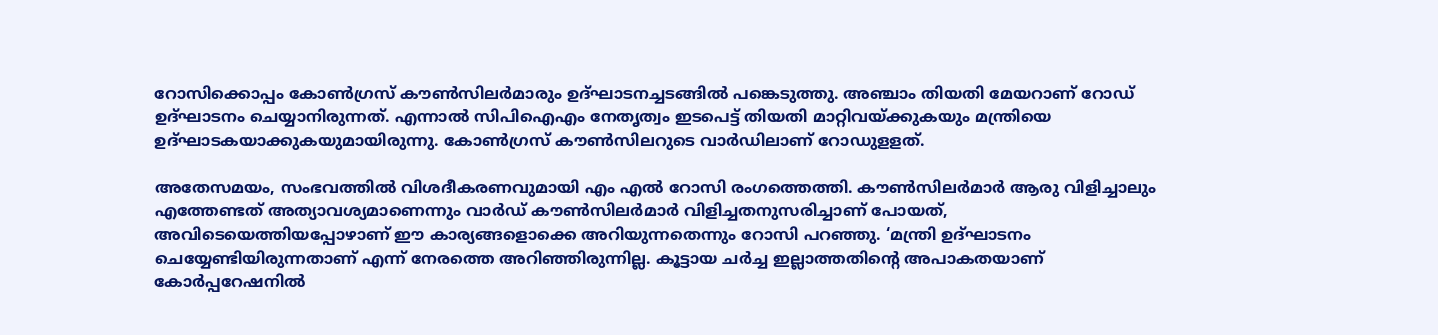റോസിക്കൊപ്പം കോണ്‍ഗ്രസ് കൗണ്‍സിലര്‍മാരും ഉദ്ഘാടനച്ചടങ്ങില്‍ പങ്കെടുത്തു. അഞ്ചാം തിയതി മേയറാണ് റോഡ് ഉദ്ഘാടനം ചെയ്യാനിരുന്നത്. എന്നാല്‍ സിപിഐഎം നേതൃത്വം ഇടപെട്ട് തിയതി മാറ്റിവയ്ക്കുകയും മന്ത്രിയെ ഉദ്ഘാടകയാക്കുകയുമായിരുന്നു. കോണ്‍ഗ്രസ് കൗണ്‍സിലറുടെ വാര്‍ഡിലാണ് റോഡുളളത്.

അതേസമയം, സംഭവത്തിൽ വിശദീകരണവുമായി എം എൽ റോസി രംഗത്തെത്തി. കൗൺസിലർമാർ ആരു വിളിച്ചാലും എത്തേണ്ടത് അത്യാവശ്യമാണെന്നും വാർഡ് കൗൺസിലർമാർ വിളിച്ചതനുസരിച്ചാണ് പോയത്, അവിടെയെത്തിയപ്പോഴാണ് ഈ കാര്യങ്ങളൊക്കെ അറിയുന്നതെന്നും റോസി പറഞ്ഞു. ‘മന്ത്രി ഉദ്ഘാടനം ചെയ്യേണ്ടിയിരുന്നതാണ് എന്ന് നേരത്തെ അറിഞ്ഞിരുന്നില്ല. കൂട്ടായ ചർച്ച ഇല്ലാത്തതിന്റെ അപാകതയാണ് കോർപ്പറേഷനിൽ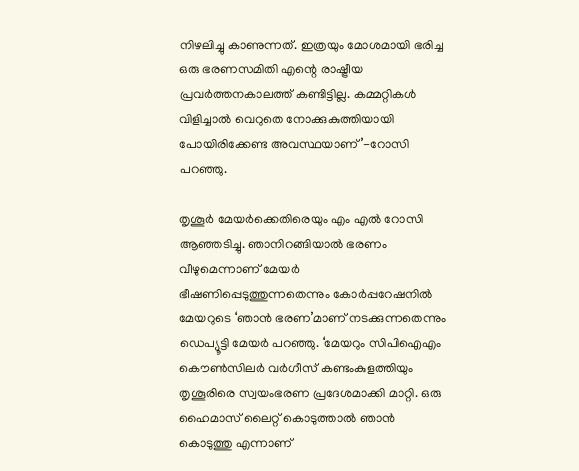നിഴലിച്ചു കാണുന്നത്. ഇത്രയും മോശമായി ഭരിച്ച ഒരു ഭരണസമിതി എന്റെ രാഷ്ട്രീയ പ്രവർത്തനകാലത്ത് കണ്ടിട്ടില്ല. കമ്മറ്റികൾ വിളിച്ചാൽ വെറുതെ നോക്കുകുത്തിയായി പോയിരിക്കേണ്ട അവസ്ഥയാണ്’-റോസി പറഞ്ഞു.

തൃശൂർ മേയർക്കെതിരെയും എം എൽ റോസി ആഞ്ഞടിച്ചു. ഞാനിറങ്ങിയാൽ ഭരണം വീഴുമെന്നാണ് മേയർ ഭീഷണിപ്പെടുത്തുന്നതെന്നും കോർപ്പറേഷനിൽ മേയറുടെ ‘ഞാൻ ഭരണ’മാണ് നടക്കുന്നതെന്നും ഡെപ്യൂട്ടി മേയർ പറഞ്ഞു. ‘മേയറും സിപിഐഎം കൌൺസിലർ വർഗീസ് കണ്ടംകുളത്തിയും തൃശൂരിരെ സ്വയംഭരണ പ്രദേശമാക്കി മാറ്റി. ഒരു ഹൈമാസ് ലൈറ്റ് കൊടുത്താൽ ഞാൻ കൊടുത്തു എന്നാണ്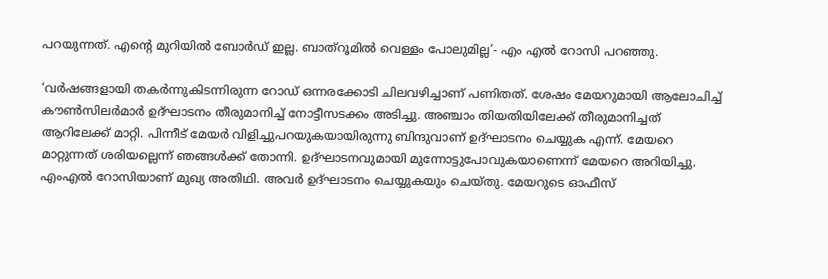പറയുന്നത്. എന്റെ മുറിയിൽ ബോർഡ് ഇല്ല. ബാത്റൂമിൽ വെള്ളം പോലുമില്ല’- എം എൽ റോസി പറഞ്ഞു.

‘വര്‍ഷങ്ങളായി തകര്‍ന്നുകിടന്നിരുന്ന റോഡ് ഒന്നരക്കോടി ചിലവഴിച്ചാണ് പണിതത്. ശേഷം മേയറുമായി ആലോചിച്ച് കൗണ്‍സിലര്‍മാര്‍ ഉദ്ഘാടനം തീരുമാനിച്ച് നോട്ടീസടക്കം അടിച്ചു. അഞ്ചാം തിയതിയിലേക്ക് തീരുമാനിച്ചത് ആറിലേക്ക് മാറ്റി. പിന്നീട് മേയര്‍ വിളിച്ചുപറയുകയായിരുന്നു ബിന്ദുവാണ് ഉദ്ഘാടനം ചെയ്യുക എന്ന്. മേയറെ മാറ്റുന്നത് ശരിയല്ലെന്ന് ഞങ്ങള്‍ക്ക് തോന്നി. ഉദ്ഘാടനവുമായി മുന്നോട്ടുപോവുകയാണെന്ന് മേയറെ അറിയിച്ചു. എംഎല്‍ റോസിയാണ് മുഖ്യ അതിഥി. അവര്‍ ഉദ്ഘാടനം ചെയ്യുകയും ചെയ്തു. മേയറുടെ ഓഫീസ്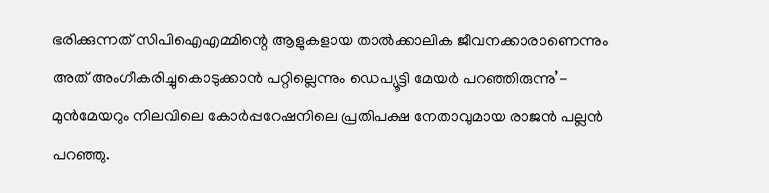ഭരിക്കുന്നത് സിപിഐഎമ്മിന്റെ ആളുകളായ താല്‍ക്കാലിക ജീവനക്കാരാണെന്നും അത് അംഗീകരിച്ചുകൊടുക്കാന്‍ പറ്റില്ലെന്നും ഡെപ്യൂട്ടി മേയര്‍ പറഞ്ഞിരുന്നു’- മുന്‍മേയറും നിലവിലെ കോര്‍പ്പറേഷനിലെ പ്രതിപക്ഷ നേതാവുമായ രാജന്‍ പല്ലന്‍ പറഞ്ഞു.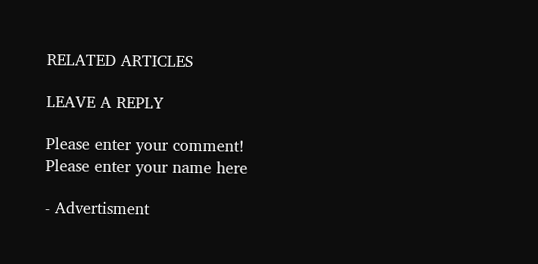RELATED ARTICLES

LEAVE A REPLY

Please enter your comment!
Please enter your name here

- Advertisment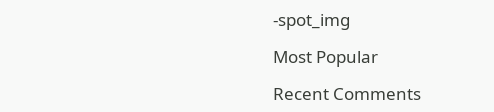-spot_img

Most Popular

Recent Comments